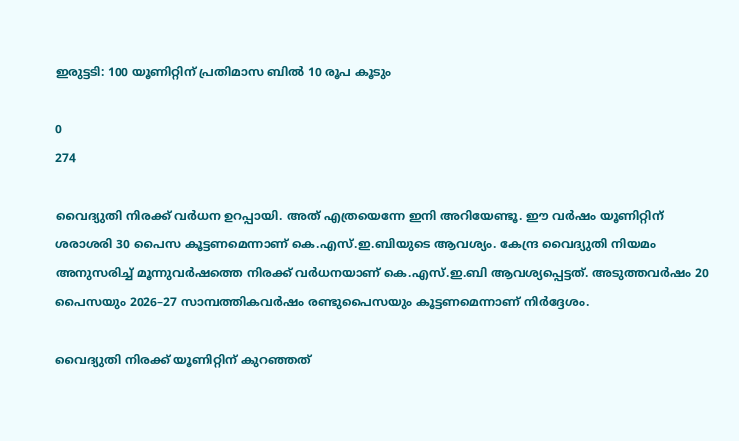ഇരുട്ടടി: 100 യൂണിറ്റിന് പ്രതിമാസ ബില്‍ 10 രൂപ കൂടും

0
274

വൈദ്യുതി നിരക്ക് വര്‍ധന ഉറപ്പായി. അത് എത്രയെന്നേ ഇനി അറിയേണ്ടൂ. ഈ വര്‍ഷം യൂണിറ്റിന് ശരാശരി 30 പൈസ കൂട്ടണമെന്നാണ് കെ.എസ്.ഇ.ബിയുടെ ആവശ്യം. കേന്ദ്ര വൈദ്യുതി നിയമം അനുസരിച്ച് മൂന്നുവര്‍ഷത്തെ നിരക്ക് വര്‍ധനയാണ് കെ.എസ്.ഇ.ബി ആവശ്യപ്പെട്ടത്. അടുത്തവര്‍ഷം 20 പൈസയും 2026–27 സാമ്പത്തികവര്‍ഷം രണ്ടുപൈസയും കൂട്ടണമെന്നാണ് നിര്‍ദ്ദേശം.

വൈദ്യുതി നിരക്ക് യൂണിറ്റിന് കുറഞ്ഞത്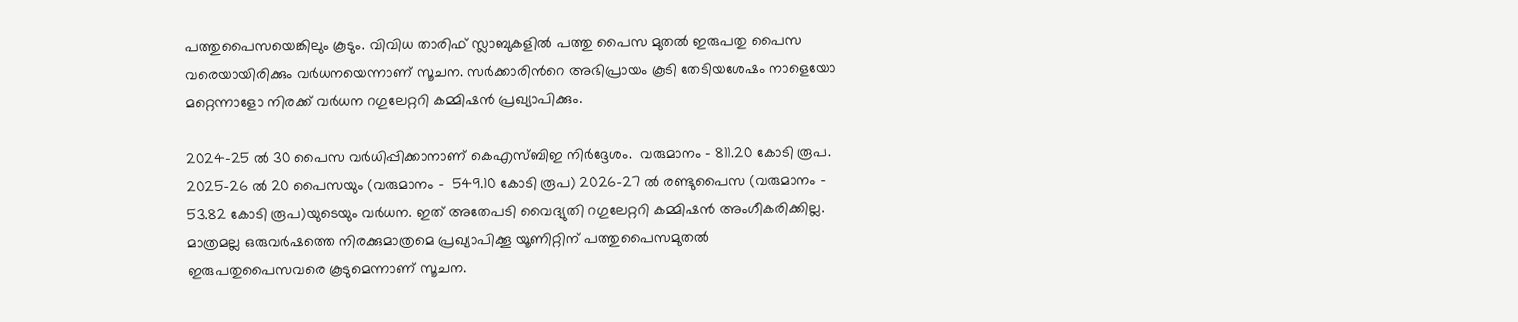പത്തുപൈസയെങ്കിലും കൂടും. വിവിധ താരിഫ് സ്ലാബുകളില്‍ പത്തു പൈസ മുതല്‍ ഇരുപതു പൈസ വരെയായിരിക്കും വര്‍ധനയെന്നാണ് സൂചന. സര്‍ക്കാരിന്‍റെ അഭിപ്രായം കൂടി തേടിയശേഷം നാളെയോ മറ്റെന്നാളോ നിരക്ക് വര്‍ധന റഗുലേറ്ററി കമ്മിഷന്‍ പ്രഖ്യാപിക്കും.

2024-25 ല്‍ 30 പൈസ വര്‍ധിപ്പിക്കാനാണ് കെഎസ്ബിഇ നിര്‍ദ്ദേശം.  വരുമാനം – 811.20 കോടി രൂപ. 2025–26 ല്‍ 20 പൈസയും (വരുമാനം –  549.10 കോടി രൂപ) 2026–27 ല്‍ രണ്ടുപൈസ (വരുമാനം – 53.82 കോടി രൂപ)യുടെയും വര്‍ധന. ഇത് അതേപടി വൈദ്യുതി റഗുലേറ്ററി കമ്മിഷന്‍ അംഗീകരിക്കില്ല. മാത്രമല്ല ഒരുവര്‍ഷത്തെ നിരക്കുമാത്രമെ പ്രഖ്യാപിക്കൂ യൂണിറ്റിന് പത്തുപൈസമുതല്‍ ഇരുപതുപൈസവരെ കൂടുമെന്നാണ് സൂചന.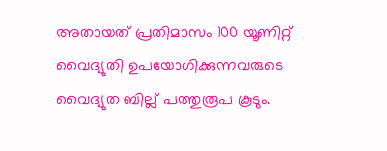അതായത് പ്രതിമാസം 100 യൂണിറ്റ് വൈദ്യുതി ഉപയോഗിക്കുന്നവരുടെ വൈദ്യുത ബില്ല് പത്തുരൂപ കൂടും.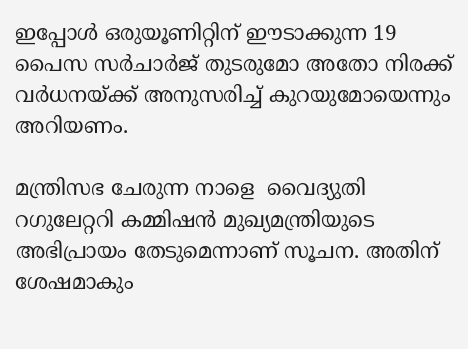ഇപ്പോള്‍ ഒരുയൂണിറ്റിന് ഈടാക്കുന്ന 19 പൈസ സര്‍ചാര്‍ജ് തുടരുമോ അതോ നിരക്ക് വര്‍ധനയ്ക്ക് അനുസരിച്ച് കുറയുമോയെന്നും അറിയണം.

മന്ത്രിസഭ ചേരുന്ന നാളെ  വൈദ്യുതി റഗുലേറ്ററി കമ്മിഷന്‍ മുഖ്യമന്ത്രിയുടെ അഭിപ്രായം തേടുമെന്നാണ് സൂചന. അതിന് ശേഷമാകും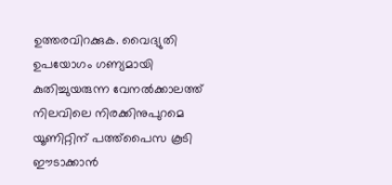ഉത്തരവിറക്കുക. വൈദ്യുതി ഉപയോഗം ഗണ്യമായി കുതിച്ചുയരുന്ന വേനല്‍ക്കാലത്ത് നിലവിലെ നിരക്കിനുപുറമെ യൂണിറ്റിന് പത്ത്പൈസ കൂടി ഈടാക്കാന്‍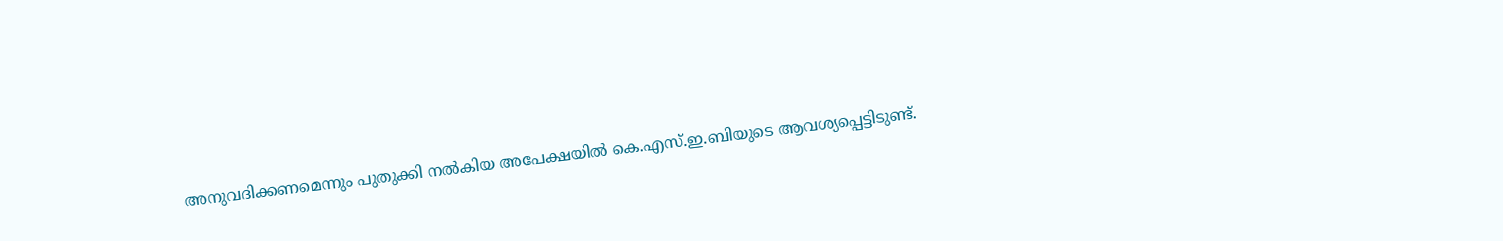അനുവദിക്കണമെന്നും പുതുക്കി നല്‍കിയ അപേക്ഷയില്‍ കെ.എസ്.ഇ.ബിയുടെ ആവശ്യപ്പെട്ടിടുണ്ട്.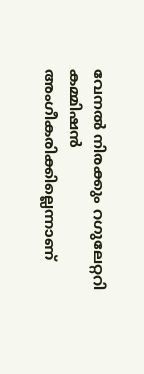വേനല്‍ നിരക്കും റഗുലേറ്ററി കമ്മിഷന്‍ അംഗീകരിക്കില്ലെന്നാണ്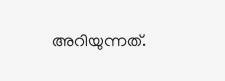അറിയുന്നത്.